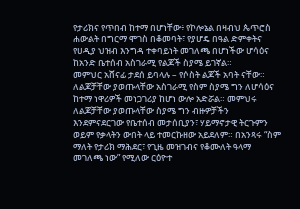የታሪክና የጥበብ ከተማ በሆነቸው፥ የኮሎኔል በዛብህ ጴጥሮስ ሐውልት በግርማ ሞገስ በቆመባት፣ የያሆዴ በዓል ድምቀትና የሀዲያ ህዝብ እንግዳ ተቀባይነት መገለጫ በሆነችው ሆሳዕና ከአንድ ቤተሰብ አስገራሚ የልጆች ስያሜ ይገኛል።
መምህር አሸናፊ ታደሰ ይባላሉ – የሶስት ልጆች አባት ናቸው። ለልጆቻቸው ያወጡላቸው አስገራሚ የስም ስያሜ ግን ለሆሳዕና ከተማ ነዋሪዎች መነጋገሪያ ከሆነ ውሎ አድሯል። መምህሩ ለልጆቻቸው ያወጡላቸው ስያሜ ግን ብዙዎቻችን እንደምናደርገው የቤተሰብ መታሰቢያን፣ ሃይማኖታዊ ትርጉምን ወይም የቃላትን ውበት ላይ ተመርኩዘው አይደለም። በአንጻሩ “ስም ማለት የታሪክ ማሕደር፣ የጊዜ መዝገብና የቆሙለት ዓላማ መገለጫ ነው” የሚለው ርዕዮተ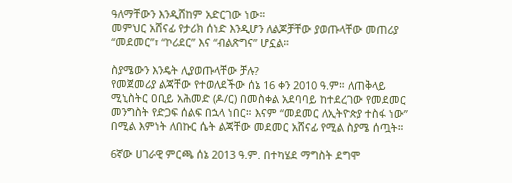ዓለማቸውን እንዲሸከም አድርገው ነው።
መምህር አሸናፊ የታሪክ ሰነድ እንዲሆን ለልጆቻቸው ያወጡላቸው መጠሪያ “መደመር”፣ “ኮሪደር” እና “ብልጽግና” ሆኗል።

ስያሜውን እንዴት ሊያወጡላቸው ቻሉ?
የመጀመሪያ ልጃቸው የተወለደችው ሰኔ 16 ቀን 2010 ዓ.ም። ለጠቅላይ ሚኒስትር ዐቢይ አሕመድ (ዶ/ር) በመስቀል አደባባይ ከተደረገው የመደመር መንግስት የድጋፍ ሰልፍ በኋላ ነበር። እናም “መደመር ለኢትዮጵያ ተስፋ ነው” በሚል እምነት ለበኩር ሴት ልጃቸው መደመር አሸናፊ የሚል ስያሜ ሰጧት።

6ኛው ሀገራዊ ምርጫ ሰኔ 2013 ዓ.ም. በተካሄደ ማግስት ደግሞ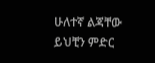ሁለተኛ ልጃቸው ይህቺን ምድር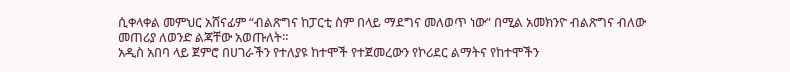ሲቀላቀል መምህር አሸናፊም “ብልጽግና ከፓርቲ ስም በላይ ማደግና መለወጥ ነው” በሚል አመክንዮ ብልጽግና ብለው መጠሪያ ለወንድ ልጃቸው አወጡለት።
አዲስ አበባ ላይ ጀምሮ በሀገራችን የተለያዩ ከተሞች የተጀመረውን የኮሪደር ልማትና የከተሞችን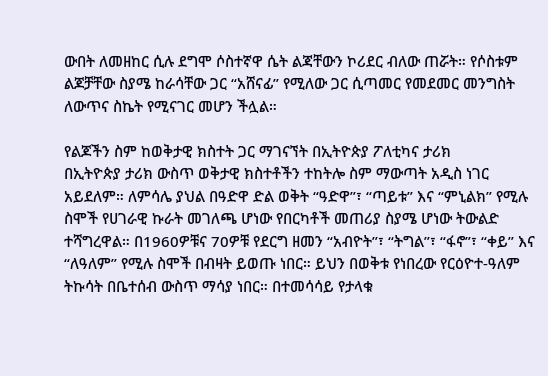ውበት ለመዘከር ሲሉ ደግሞ ሶስተኛዋ ሴት ልጃቸውን ኮሪደር ብለው ጠሯት። የሶስቱም ልጆቻቸው ስያሜ ከራሳቸው ጋር “አሸናፊ” የሚለው ጋር ሲጣመር የመደመር መንግስት ለውጥና ስኬት የሚናገር መሆን ችሏል።

የልጆችን ስም ከወቅታዊ ክስተት ጋር ማገናኘት በኢትዮጵያ ፖለቲካና ታሪክ
በኢትዮጵያ ታሪክ ውስጥ ወቅታዊ ክስተቶችን ተከትሎ ስም ማውጣት አዲስ ነገር አይደለም። ለምሳሌ ያህል በዓድዋ ድል ወቅት “ዓድዋ”፣ “ጣይቱ” እና “ምኒልክ” የሚሉ ስሞች የሀገራዊ ኩራት መገለጫ ሆነው የበርካቶች መጠሪያ ስያሜ ሆነው ትውልድ ተሻግረዋል። በ1960ዎቹና 70ዎቹ የደርግ ዘመን “አብዮት”፣ “ትግል”፣ “ፋኖ”፣ “ቀይ” እና “ለዓለም” የሚሉ ስሞች በብዛት ይወጡ ነበር። ይህን በወቅቱ የነበረው የርዕዮተ-ዓለም ትኩሳት በቤተሰብ ውስጥ ማሳያ ነበር። በተመሳሳይ የታላቁ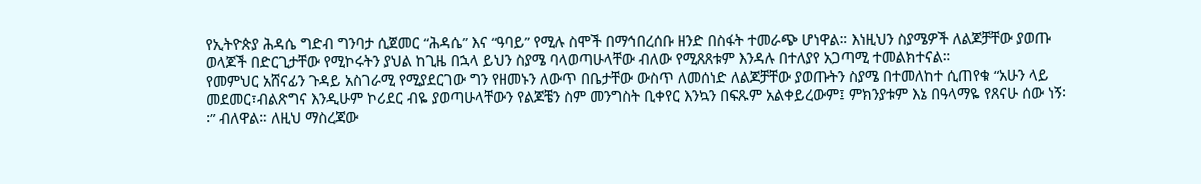የኢትዮጵያ ሕዳሴ ግድብ ግንባታ ሲጀመር “ሕዳሴ” እና “ዓባይ” የሚሉ ስሞች በማኅበረሰቡ ዘንድ በስፋት ተመራጭ ሆነዋል። እነዚህን ስያሜዎች ለልጆቻቸው ያወጡ ወላጆች በድርጊታቸው የሚኮሩትን ያህል ከጊዜ በኋላ ይህን ስያሜ ባላወጣሁላቸው ብለው የሚጸጸቱም እንዳሉ በተለያየ አጋጣሚ ተመልክተናል።
የመምህር አሸናፊን ጉዳይ አስገራሚ የሚያደርገው ግን የዘመኑን ለውጥ በቤታቸው ውስጥ ለመሰነድ ለልጆቻቸው ያወጡትን ስያሜ በተመለከተ ሲጠየቁ “አሁን ላይ መደመር፣ብልጽግና እንዲሁም ኮሪደር ብዬ ያወጣሁላቸውን የልጆቼን ስም መንግስት ቢቀየር እንኳን በፍጹም አልቀይረውም፤ ምክንያቱም እኔ በዓላማዬ የጸናሁ ሰው ነኝ፡፡” ብለዋል። ለዚህ ማስረጃው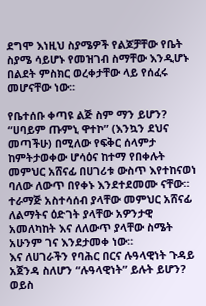ደግሞ እነዚህ ስያሜዎች የልጆቻቸው የቤት ስያሜ ሳይሆኑ የመዝገብ ስማቸው እንዲሆኑ በልደት ምስክር ወረቀታቸው ላይ የሰፈሩ መሆናቸው ነው፡፡

የቤተሰቡ ቀጣዩ ልጅ ስም ማን ይሆን?
“ሀባይም ጡምኒ ዋተኮ” (እንኳን ደህና መጣችሁ) በሚለው የፍቅር ሰላምታ ከምትታወቀው ሆሳዕና ከተማ የበቀሉት መምህር አሸናፊ በሀገሪቱ ውስጥ እየተከናወነ ባለው ለውጥ በየቀኑ እንደተደመሙ ናቸው። ተራማጅ አስተሳሰብ ያላቸው መምህር አሸናፊ ለልማትና ዕድገት ያላቸው አዎንታዊ አመለካከት እና ለለውጥ ያላቸው ስሜት አሁንም ገና እንደታመቀ ነው።
እና ለሀገራችን የባሕር በርና ሉዓላዊነት ጉዳይ አጀንዳ ስለሆን “ሉዓላዊነት” ይሉት ይሆን? ወይስ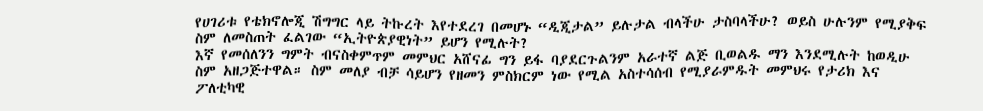የሀገሪቱ የቴክኖሎጂ ሽግግር ላይ ትኩረት እየተደረገ በመሆኑ “ዲጂታል” ይሉታል ብላችሁ ታስባላችሁ? ወይስ ሁሉንም የሚያቅፍ ስም ለመስጠት ፈልገው “ኢትዮጵያዊነት” ይሆን የሚሉት?
እኛ የመሰለንን ግምት ብናስቀምጥም መምህር አሸናፊ ግን ይፋ ባያደርጉልንም አራተኛ ልጅ ቢወልዱ ማን እንደሚሉት ከወዲሁ ስም አዘጋጅተዋል። ስም መለያ ብቻ ሳይሆን የዘመን ምስክርም ነው የሚል አስተሳሰብ የሚያራምዱት መምህሩ የታሪክ እና ፖለቲካዊ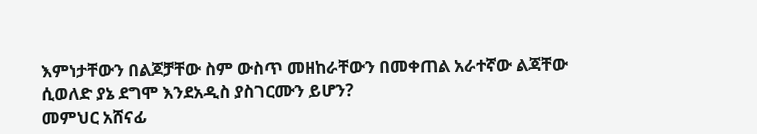እምነታቸውን በልጆቻቸው ስም ውስጥ መዘከራቸውን በመቀጠል አራተኛው ልጃቸው ሲወለድ ያኔ ደግሞ እንደአዲስ ያስገርሙን ይሆን?
መምህር አሸናፊ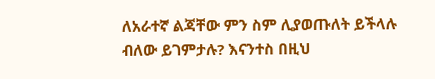ለአራተኛ ልጃቸው ምን ስም ሊያወጡለት ይችላሉ ብለው ይገምታሉ? እናንተስ በዚህ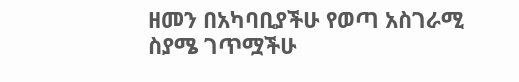ዘመን በአካባቢያችሁ የወጣ አስገራሚ ስያሜ ገጥሟችሁ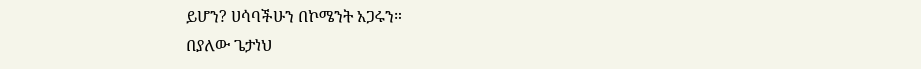ይሆን? ሀሳባችሁን በኮሜንት አጋሩን።
በያለው ጌታነህ